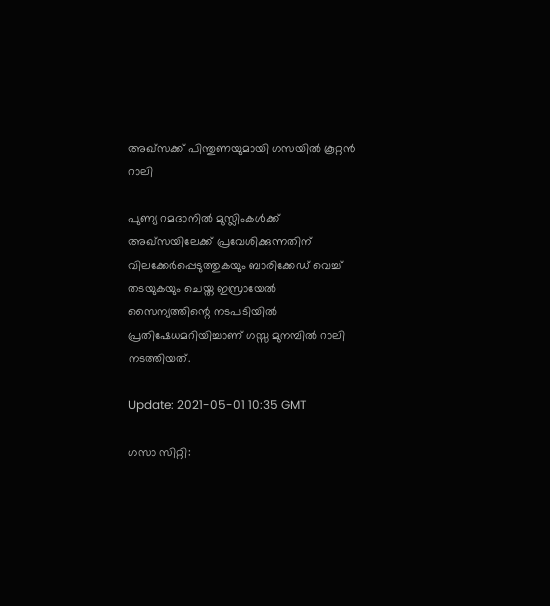അഖ്‌സക്ക് പിന്തുണയുമായി ഗസയില്‍ കൂറ്റന്‍ റാലി

പുണ്യ റമദാനില്‍ മുസ്ലിംകള്‍ക്ക് അഖ്‌സയിലേക്ക് പ്രവേശിക്കുന്നതിന് വിലക്കേര്‍പ്പെടുത്തുകയും ബാരിക്കേഡ് വെച്ച് തടയുകയും ചെയ്ത ഇസ്രായേല്‍ സൈന്യത്തിന്റെ നടപടിയില്‍ പ്രതിഷേധമറിയിച്ചാണ് ഗസ്സ മുനമ്പില്‍ റാലി നടത്തിയത്.

Update: 2021-05-01 10:35 GMT

ഗസാ സിറ്റി: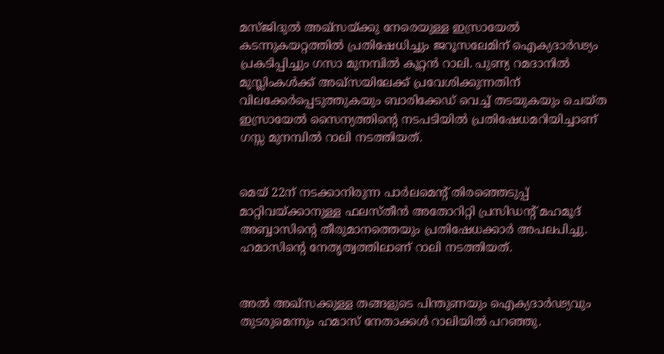മസ്ജിദുല്‍ അഖ്‌സയ്ക്കു നേരെയുള്ള ഇസ്രായേല്‍ കടന്നുകയറ്റത്തില്‍ പ്രതിഷേധിച്ചും ജറൂസലേമിന് ഐക്യദാര്‍ഢ്യം പ്രകടിപ്പിച്ചും ഗസാ മുനമ്പില്‍ കൂറ്റന്‍ റാലി. പുണ്യ റമദാനില്‍ മുസ്ലിംകള്‍ക്ക് അഖ്‌സയിലേക്ക് പ്രവേശിക്കുന്നതിന് വിലക്കേര്‍പ്പെടുത്തുകയും ബാരിക്കേഡ് വെച്ച് തടയുകയും ചെയ്ത ഇസ്രായേല്‍ സൈന്യത്തിന്റെ നടപടിയില്‍ പ്രതിഷേധമറിയിച്ചാണ് ഗസ്സ മുനമ്പില്‍ റാലി നടത്തിയത്.


മെയ് 22ന് നടക്കാനിരുന്ന പാര്‍ലമെന്റ് തിരഞ്ഞെടുപ്പ് മാറ്റിവയ്ക്കാനുള്ള ഫലസ്തീന്‍ അതോറിറ്റി പ്രസിഡന്റ് മഹമൂദ് അബ്ബാസിന്റെ തീരുമാനത്തെയും പ്രതിഷേധക്കാര്‍ അപലപിച്ചു. ഹമാസിന്റെ നേതൃത്വത്തിലാണ് റാലി നടത്തിയത്.


അല്‍ അഖ്‌സക്കുള്ള തങ്ങളുടെ പിന്തുണയും ഐക്യദാര്‍ഢ്യവും തുടരുമെന്നും ഹമാസ് നേതാക്കള്‍ റാലിയില്‍ പറഞ്ഞു.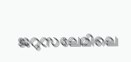ജറുസലേമിലെ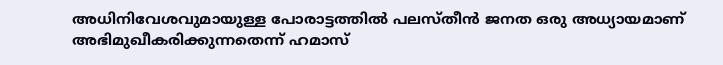അധിനിവേശവുമായുള്ള പോരാട്ടത്തില്‍ പലസ്തീന്‍ ജനത ഒരു അധ്യായമാണ് അഭിമുഖീകരിക്കുന്നതെന്ന് ഹമാസ്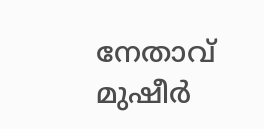നേതാവ് മുഷീര്‍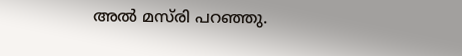അല്‍ മസ്‌രി പറഞ്ഞു.